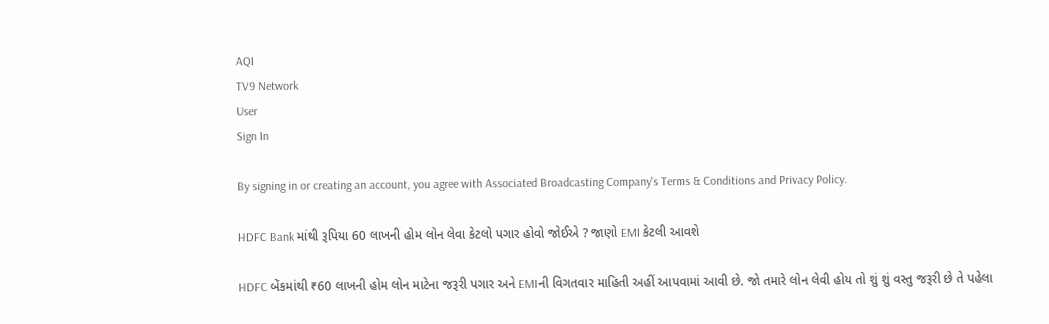AQI
TV9 Network
User
Sign In

By signing in or creating an account, you agree with Associated Broadcasting Company's Terms & Conditions and Privacy Policy.

HDFC Bank માંથી રૂપિયા 60 લાખની હોમ લોન લેવા કેટલો પગાર હોવો જોઈએ ? જાણો EMI કેટલી આવશે

HDFC બેંકમાંથી ₹60 લાખની હોમ લોન માટેના જરૂરી પગાર અને EMIની વિગતવાર માહિતી અહીં આપવામાં આવી છે. જો તમારે લોન લેવી હોય તો શું શું વસ્તુ જરૂરી છે તે પહેલા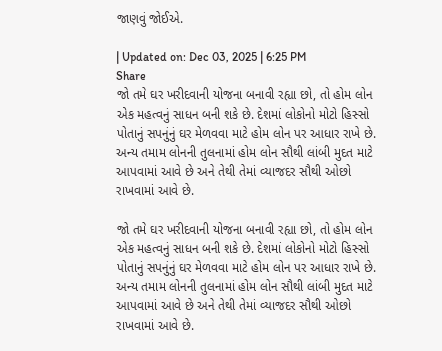જાણવું જોઈએ.

| Updated on: Dec 03, 2025 | 6:25 PM
Share
જો તમે ઘર ખરીદવાની યોજના બનાવી રહ્યા છો, તો હોમ લોન એક મહત્વનું સાધન બની શકે છે. દેશમાં લોકોનો મોટો હિસ્સો પોતાનું સપનુંનું ઘર મેળવવા માટે હોમ લોન પર આધાર રાખે છે. અન્ય તમામ લોનની તુલનામાં હોમ લોન સૌથી લાંબી મુદત માટે આપવામાં આવે છે અને તેથી તેમાં વ્યાજદર સૌથી ઓછો રાખવામાં આવે છે.

જો તમે ઘર ખરીદવાની યોજના બનાવી રહ્યા છો, તો હોમ લોન એક મહત્વનું સાધન બની શકે છે. દેશમાં લોકોનો મોટો હિસ્સો પોતાનું સપનુંનું ઘર મેળવવા માટે હોમ લોન પર આધાર રાખે છે. અન્ય તમામ લોનની તુલનામાં હોમ લોન સૌથી લાંબી મુદત માટે આપવામાં આવે છે અને તેથી તેમાં વ્યાજદર સૌથી ઓછો રાખવામાં આવે છે.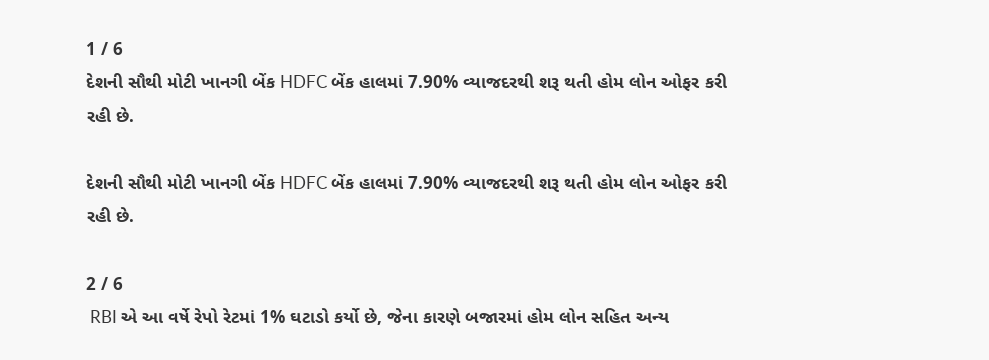1 / 6
દેશની સૌથી મોટી ખાનગી બેંક HDFC બેંક હાલમાં 7.90% વ્યાજદરથી શરૂ થતી હોમ લોન ઓફર કરી રહી છે.

દેશની સૌથી મોટી ખાનગી બેંક HDFC બેંક હાલમાં 7.90% વ્યાજદરથી શરૂ થતી હોમ લોન ઓફર કરી રહી છે.

2 / 6
 RBI એ આ વર્ષે રેપો રેટમાં 1% ઘટાડો કર્યો છે, જેના કારણે બજારમાં હોમ લોન સહિત અન્ય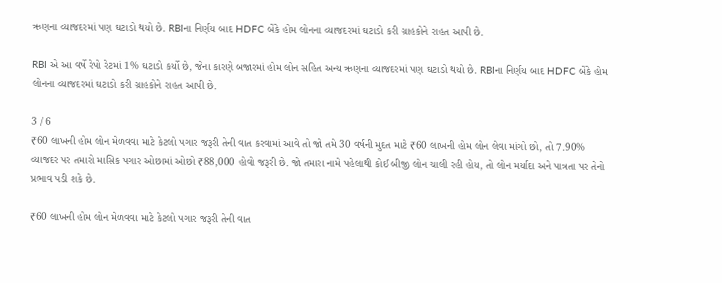ઋણના વ્યાજદરમાં પણ ઘટાડો થયો છે. RBIના નિર્ણય બાદ HDFC બેંકે હોમ લોનના વ્યાજદરમાં ઘટાડો કરી ગ્રાહકોને રાહત આપી છે.

RBI એ આ વર્ષે રેપો રેટમાં 1% ઘટાડો કર્યો છે, જેના કારણે બજારમાં હોમ લોન સહિત અન્ય ઋણના વ્યાજદરમાં પણ ઘટાડો થયો છે. RBIના નિર્ણય બાદ HDFC બેંકે હોમ લોનના વ્યાજદરમાં ઘટાડો કરી ગ્રાહકોને રાહત આપી છે.

3 / 6
₹60 લાખની હોમ લોન મેળવવા માટે કેટલો પગાર જરૂરી તેની વાત કરવામાં આવે તો જો તમે 30 વર્ષની મુદત માટે ₹60 લાખની હોમ લોન લેવા માંગો છો, તો 7.90% વ્યાજદર પર તમારો માસિક પગાર ઓછામાં ઓછો ₹88,000 હોવો જરૂરી છે. જો તમારા નામે પહેલાથી કોઈ બીજી લોન ચાલી રહી હોય, તો લોન મર્યાદા અને પાત્રતા પર તેનો પ્રભાવ પડી શકે છે.

₹60 લાખની હોમ લોન મેળવવા માટે કેટલો પગાર જરૂરી તેની વાત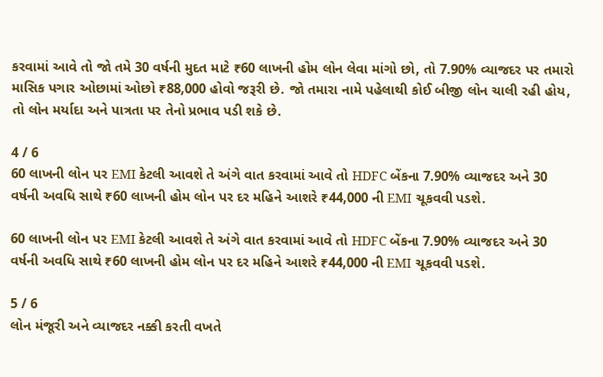કરવામાં આવે તો જો તમે 30 વર્ષની મુદત માટે ₹60 લાખની હોમ લોન લેવા માંગો છો, તો 7.90% વ્યાજદર પર તમારો માસિક પગાર ઓછામાં ઓછો ₹88,000 હોવો જરૂરી છે. જો તમારા નામે પહેલાથી કોઈ બીજી લોન ચાલી રહી હોય, તો લોન મર્યાદા અને પાત્રતા પર તેનો પ્રભાવ પડી શકે છે.

4 / 6
60 લાખની લોન પર EMI કેટલી આવશે તે અંગે વાત કરવામાં આવે તો HDFC બેંકના 7.90% વ્યાજદર અને 30 વર્ષની અવધિ સાથે ₹60 લાખની હોમ લોન પર દર મહિને આશરે ₹44,000 ની EMI ચૂકવવી પડશે.

60 લાખની લોન પર EMI કેટલી આવશે તે અંગે વાત કરવામાં આવે તો HDFC બેંકના 7.90% વ્યાજદર અને 30 વર્ષની અવધિ સાથે ₹60 લાખની હોમ લોન પર દર મહિને આશરે ₹44,000 ની EMI ચૂકવવી પડશે.

5 / 6
લોન મંજૂરી અને વ્યાજદર નક્કી કરતી વખતે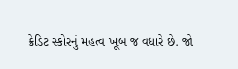ક્રેડિટ સ્કોરનું મહત્વ ખૂબ જ વધારે છે. જો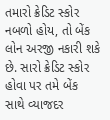તમારો ક્રેડિટ સ્કોર નબળો હોય, તો બેંક લોન અરજી નકારી શકે છે. સારો ક્રેડિટ સ્કોર હોવા પર તમે બેંક સાથે વ્યાજદર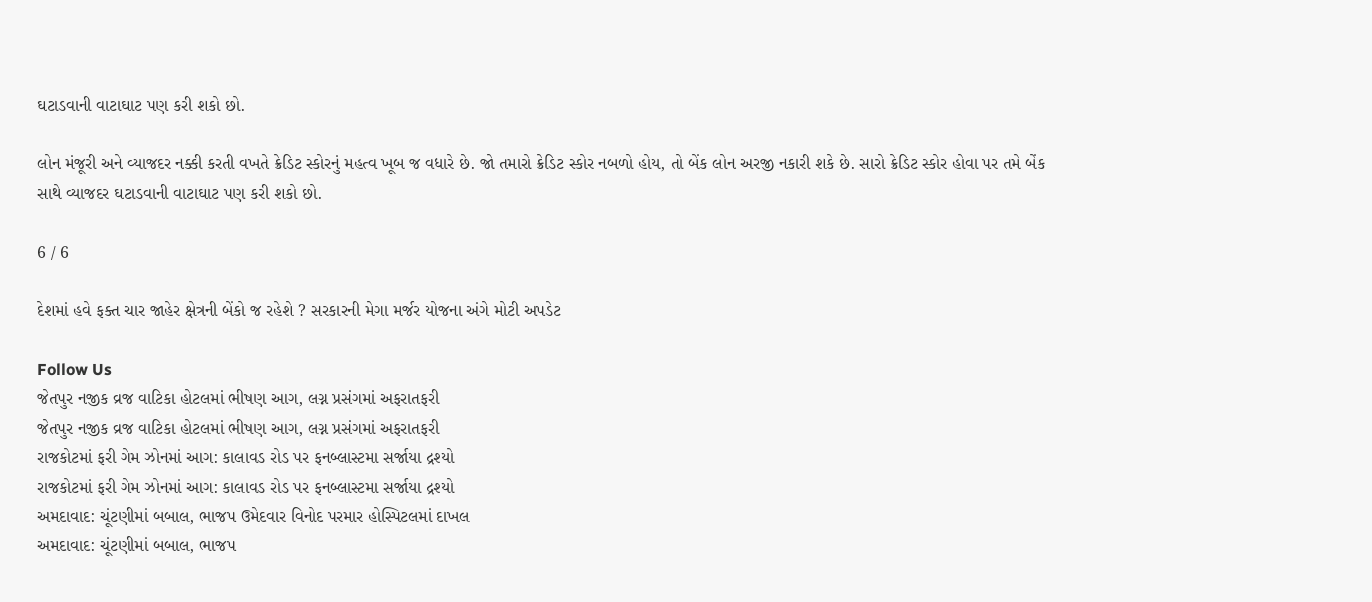ઘટાડવાની વાટાઘાટ પણ કરી શકો છો.

લોન મંજૂરી અને વ્યાજદર નક્કી કરતી વખતે ક્રેડિટ સ્કોરનું મહત્વ ખૂબ જ વધારે છે. જો તમારો ક્રેડિટ સ્કોર નબળો હોય, તો બેંક લોન અરજી નકારી શકે છે. સારો ક્રેડિટ સ્કોર હોવા પર તમે બેંક સાથે વ્યાજદર ઘટાડવાની વાટાઘાટ પણ કરી શકો છો.

6 / 6

દેશમાં હવે ફક્ત ચાર જાહેર ક્ષેત્રની બેંકો જ રહેશે ? સરકારની મેગા મર્જર યોજના અંગે મોટી અપડેટ

Follow Us
જેતપુર નજીક વ્રજ વાટિકા હોટલમાં ભીષણ આગ, લગ્ન પ્રસંગમાં અફરાતફરી
જેતપુર નજીક વ્રજ વાટિકા હોટલમાં ભીષણ આગ, લગ્ન પ્રસંગમાં અફરાતફરી
રાજકોટમાં ફરી ગેમ ઝોનમાં આગ: કાલાવડ રોડ પર ફનબ્લાસ્ટમા સર્જાયા દ્રશ્યો
રાજકોટમાં ફરી ગેમ ઝોનમાં આગ: કાલાવડ રોડ પર ફનબ્લાસ્ટમા સર્જાયા દ્રશ્યો
અમદાવાદ: ચૂંટણીમાં બબાલ, ભાજપ ઉમેદવાર વિનોદ પરમાર હોસ્પિટલમાં દાખલ
અમદાવાદ: ચૂંટણીમાં બબાલ, ભાજપ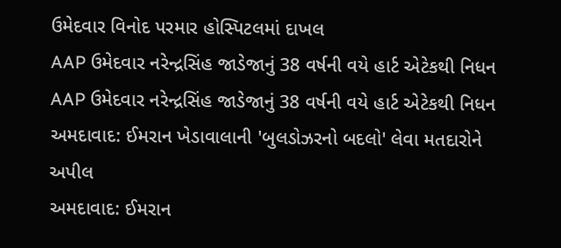ઉમેદવાર વિનોદ પરમાર હોસ્પિટલમાં દાખલ
AAP ઉમેદવાર નરેન્દ્રસિંહ જાડેજાનું 38 વર્ષની વયે હાર્ટ એટેકથી નિધન
AAP ઉમેદવાર નરેન્દ્રસિંહ જાડેજાનું 38 વર્ષની વયે હાર્ટ એટેકથી નિધન
અમદાવાદ: ઈમરાન ખેડાવાલાની 'બુલડોઝરનો બદલો' લેવા મતદારોને અપીલ
અમદાવાદ: ઈમરાન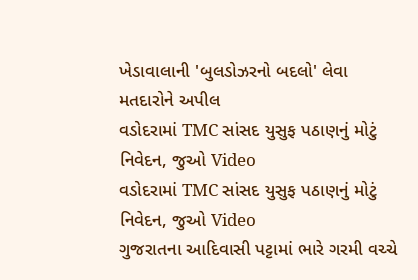ખેડાવાલાની 'બુલડોઝરનો બદલો' લેવા મતદારોને અપીલ
વડોદરામાં TMC સાંસદ યુસુફ પઠાણનું મોટું નિવેદન, જુઓ Video
વડોદરામાં TMC સાંસદ યુસુફ પઠાણનું મોટું નિવેદન, જુઓ Video
ગુજરાતના આદિવાસી પટ્ટામાં ભારે ગરમી વચ્ચે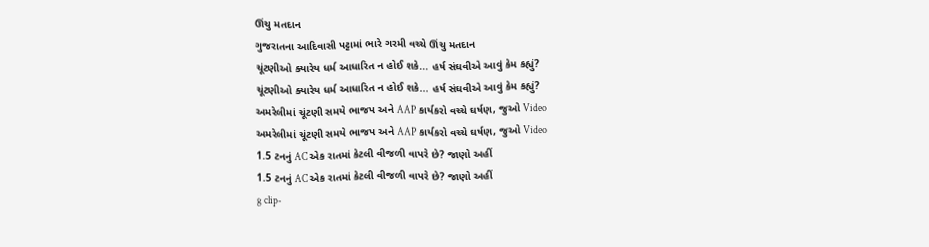ઊંચુ મતદાન
ગુજરાતના આદિવાસી પટ્ટામાં ભારે ગરમી વચ્ચે ઊંચુ મતદાન
ચૂંટણીઓ ક્યારેય ધર્મ આધારિત ન હોઈ શકે... હર્ષ સંઘવીએ આવું કેમ કહ્યું?
ચૂંટણીઓ ક્યારેય ધર્મ આધારિત ન હોઈ શકે... હર્ષ સંઘવીએ આવું કેમ કહ્યું?
અમરેલીમાં ચૂંટણી સમયે ભાજપ અને AAP કાર્યકરો વચ્ચે ઘર્ષણ, જુઓ Video
અમરેલીમાં ચૂંટણી સમયે ભાજપ અને AAP કાર્યકરો વચ્ચે ઘર્ષણ, જુઓ Video
1.5 ટનનું AC એક રાતમાં કેટલી વીજળી વાપરે છે? જાણો અહીં
1.5 ટનનું AC એક રાતમાં કેટલી વીજળી વાપરે છે? જાણો અહીં
g clip-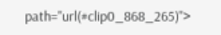path="url(#clip0_868_265)">